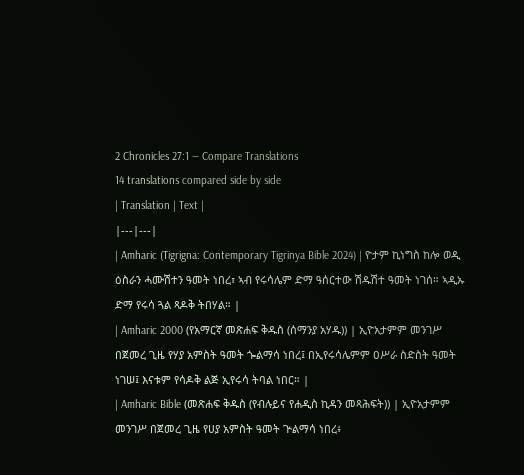2 Chronicles 27:1 — Compare Translations
14 translations compared side by side
| Translation | Text |
|---|---|
| Amharic (Tigrigna: Contemporary Tigrinya Bible 2024) | ዮታም ኪነግስ ከሎ ወዲ ዕስራን ሓሙሽተን ዓመት ነበረ፣ ኣብ የሩሳሌም ድማ ዓሰርተው ሽዱሽተ ዓመት ነገሰ። ኣዲኡ ድማ የሩሳ ጓል ጻዶቅ ትበሃል። |
| Amharic 2000 (የአማርኛ መጽሐፍ ቅዱስ (ሰማንያ አሃዱ)) | ኢዮአታምም መንገሥ በጀመረ ጊዜ የሃያ አምስት ዓመት ጐልማሳ ነበረ፤ በኢየሩሳሌምም ዐሥራ ስድስት ዓመት ነገሠ፤ እናቱም የሳዶቅ ልጅ ኢየሩሳ ትባል ነበር። |
| Amharic Bible (መጽሐፍ ቅዱስ (የብሉይና የሐዲስ ኪዳን መጻሕፍት)) | ኢዮአታምም መንገሥ በጀመረ ጊዜ የሀያ አምስት ዓመት ጕልማሳ ነበረ፥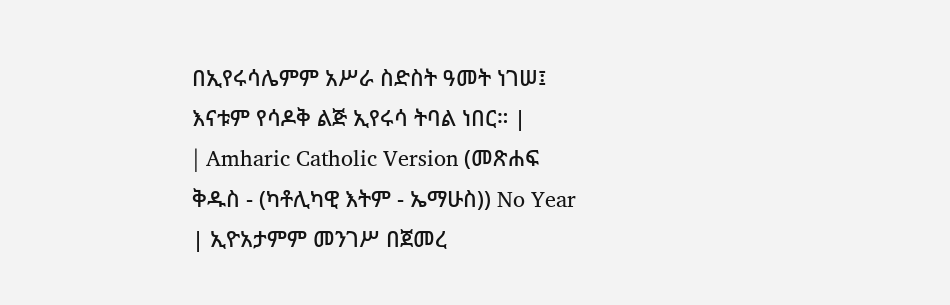በኢየሩሳሌምም አሥራ ስድስት ዓመት ነገሠ፤ እናቱም የሳዶቅ ልጅ ኢየሩሳ ትባል ነበር። |
| Amharic Catholic Version (መጽሐፍ ቅዱስ - (ካቶሊካዊ እትም - ኤማሁስ)) No Year | ኢዮአታምም መንገሥ በጀመረ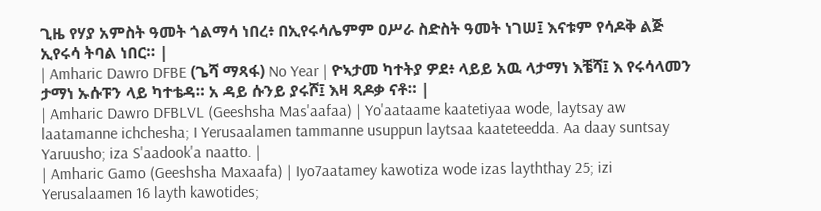ጊዜ የሃያ አምስት ዓመት ጎልማሳ ነበረ፥ በኢየሩሳሌምም ዐሥራ ስድስት ዓመት ነገሠ፤ እናቱም የሳዶቅ ልጅ ኢየሩሳ ትባል ነበር። |
| Amharic Dawro DFBE (ጌሻ ማጻፋ) No Year | ዮኣታመ ካተትያ ዎደ፥ ላይይ አዉ ላታማነ እቼሻ፤ እ የሩሳላመን ታማነ ኡሱፑን ላይ ካተቴዳ። አ ዳይ ሱንይ ያሩሾ፤ እዛ ጻዶቃ ናቶ። |
| Amharic Dawro DFBLVL (Geeshsha Mas'aafaa) | Yo'aataame kaatetiyaa wode, laytsay aw laatamanne ichchesha; I Yerusaalamen tammanne usuppun laytsaa kaateteedda. Aa daay suntsay Yaruusho; iza S'aadook'a naatto. |
| Amharic Gamo (Geeshsha Maxaafa) | Iyo7aatamey kawotiza wode izas layththay 25; izi Yerusalaamen 16 layth kawotides;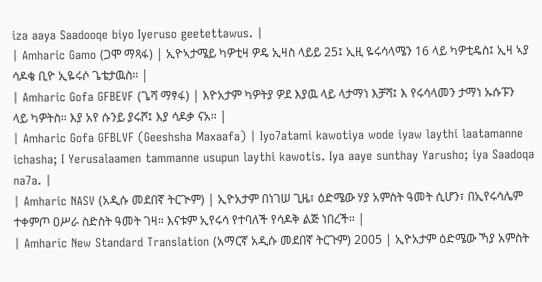iza aaya Saadooqe biyo Iyeruso geetettawus. |
| Amharic Gamo (ጋሞ ማጻፋ) | ኢዮኣታሜይ ካዎቲዛ ዎዴ ኢዛስ ላይይ 25፤ ኢዚ ዬሩሳላሜን 16 ላይ ካዎቲዴስ፤ ኢዛ ኣያ ሳዶቄ ቢዮ ኢዬሩሶ ጌቴታዉስ። |
| Amharic Gofa GFBEVF (ጌሻ ማፃፋ) | እዮአታም ካዎትያ ዎደ እያዉ ላይ ላታማነ እቻሻ፤ እ የሩሳላመን ታማነ ኡሱፑን ላይ ካዎትስ። እያ አየ ሱንይ ያሩሾ፤ እያ ሳዶቃ ናአ። |
| Amharic Gofa GFBLVF (Geeshsha Maxaafa) | Iyo7atami kawotiya wode iyaw laythi laatamanne ichasha; I Yerusalaamen tammanne usupun laythi kawotis. Iya aaye sunthay Yarusho; iya Saadoqa na7a. |
| Amharic NASV (አዲሱ መደበኛ ትርጒም) | ኢዮአታም በነገሠ ጊዜ፣ ዕድሜው ሃያ አምስት ዓመት ሲሆን፣ በኢየሩሳሌም ተቀምጦ ዐሥራ ስድስት ዓመት ገዛ። እናቱም ኢየሩሳ የተባለች የሳዶቅ ልጅ ነበረች። |
| Amharic New Standard Translation (አማርኛ አዲሱ መደበኛ ትርጉም) 2005 | ኢዮአታም ዕድሜው ኻያ አምስት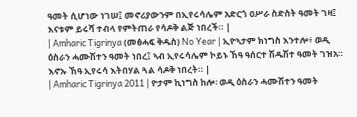ዓመት ሲሆነው ነገሠ፤ መኖሪያውንም በኢየሩሳሌም አድርጎ ዐሥራ ስድስት ዓመት ገዛ፤ እናቱም ይሩሻ ተብላ የምትጠራ የሳዶቅ ልጅ ነበረች። |
| Amharic Tigrinya (መፅሓፍ ቅዱስ) No Year | ኢዮኣታም ክነግስ እንተሎ፥ ወዲ ዕስራን ሓሙሽተን ዓመት ነበረ፤ ኣብ ኢየሩሳሌም ኮይኑ ኸዓ ዓሰርተ ሽዱሽተ ዓመት ገዝአ። እኖኡ ኸዓ ኢየሩሳ እትበሃል ጓል ሳዶቅ ነበረት። |
| Amharic Tigrinya 2011 | ዮታም ኪነግስ ከሎ፡ ወዲ ዕስራን ሓሙሽተን ዓመት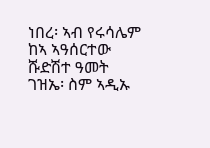ነበረ፡ ኣብ የሩሳሌም ከኣ ኣዓሰርተው ሹድሽተ ዓመት ገዝኤ፡ ስም ኣዲኡ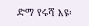ድማ የሩሻ እዩ፡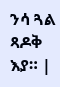ንሳ ጓል ጻዶቅ እያ። |